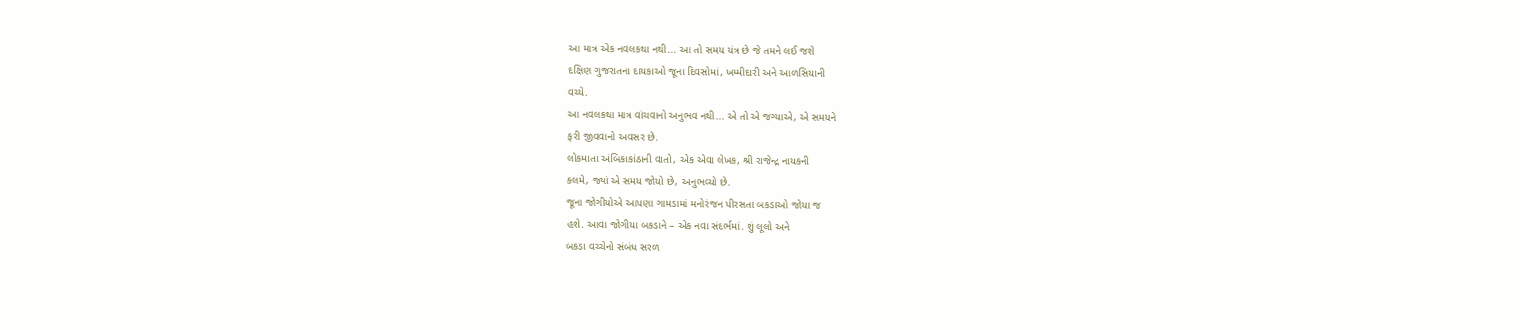આ માત્ર એક નવલકથા નથી... આ તો સમય યંત્ર છે જે તમને લઈ જશે
દક્ષિણ ગુજરાતના દાયકાઓ જૂના દિવસોમાં, ખમ્મીદારી અને આળસિયાની
વચ્યે.
આ નવલકથા માત્ર વાંચવાનો અનુભવ નથી... એ તો એ જગ્યાએ, એ સમયને
ફરી જીવવાનો અવસર છે.
લોકમાતા અંબિકાકાંઠાની વાતો, એક એવા લેખક, શ્રી રાજેન્દ્ર નાયકની
કલમે, જ્યાં એ સમય જોયો છે, અનુભવ્યો છે.
જૂના જોગીયોએ આપણા ગામડામાં મનોરંજન પીરસતા બકડાઓ જોયા જ
હશે. આવા જોગીયા બકડાને – એક નવા સંદર્ભમાં. શું લૂલો અને
બકડા વચ્ચેનો સંબંધ સરળ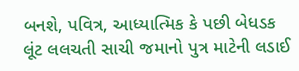બનશે, પવિત્ર, આધ્યાત્મિક કે પછી બેધડક
લૂંટ લલચતી સાચી જમાનો પુત્ર માટેની લડાઈ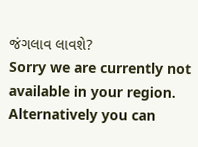જંગલાવ લાવશે?
Sorry we are currently not available in your region. Alternatively you can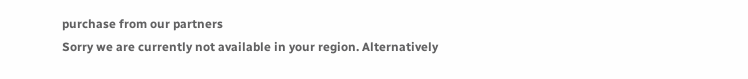purchase from our partners
Sorry we are currently not available in your region. Alternatively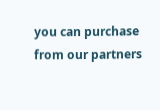you can purchase from our partners